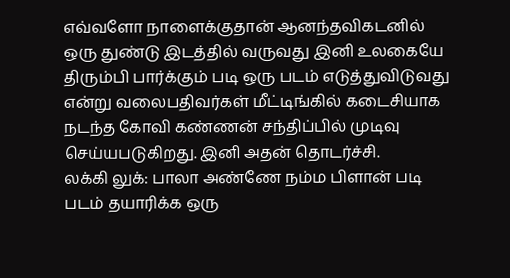எவ்வளோ நாளைக்குதான் ஆனந்தவிகடனில் ஒரு துண்டு இடத்தில் வருவது இனி உலகையே திரும்பி பார்க்கும் படி ஒரு படம் எடுத்துவிடுவது என்று வலைபதிவர்கள் மீட்டிங்கில் கடைசியாக நடந்த கோவி கண்ணன் சந்திப்பில் முடிவு செய்யபடுகிறது. இனி அதன் தொடர்ச்சி.
லக்கி லுக்: பாலா அண்ணே நம்ம பிளான் படி படம் தயாரிக்க ஒரு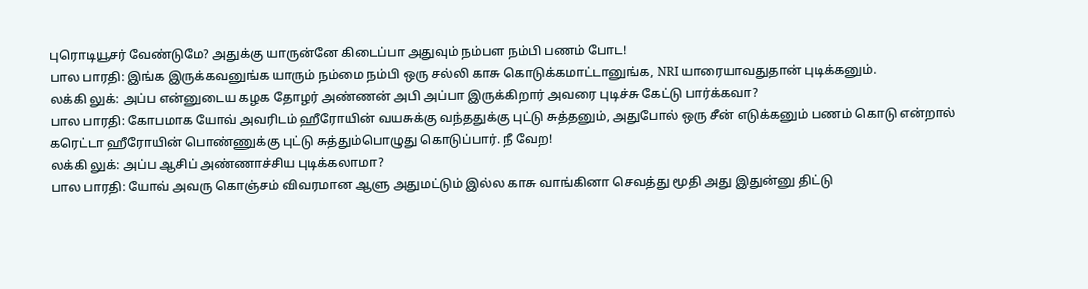புரொடியூசர் வேண்டுமே? அதுக்கு யாருன்னே கிடைப்பா அதுவும் நம்பள நம்பி பணம் போட!
பால பாரதி: இங்க இருக்கவனுங்க யாரும் நம்மை நம்பி ஒரு சல்லி காசு கொடுக்கமாட்டானுங்க, NRI யாரையாவதுதான் புடிக்கனும்.
லக்கி லுக்: அப்ப என்னுடைய கழக தோழர் அண்ணன் அபி அப்பா இருக்கிறார் அவரை புடிச்சு கேட்டு பார்க்கவா?
பால பாரதி: கோபமாக யோவ் அவரிடம் ஹீரோயின் வயசுக்கு வந்ததுக்கு புட்டு சுத்தனும், அதுபோல் ஒரு சீன் எடுக்கனும் பணம் கொடு என்றால் கரெட்டா ஹீரோயின் பொண்ணுக்கு புட்டு சுத்தும்பொழுது கொடுப்பார். நீ வேற!
லக்கி லுக்: அப்ப ஆசிப் அண்ணாச்சிய புடிக்கலாமா?
பால பாரதி: யோவ் அவரு கொஞ்சம் விவரமான ஆளு அதுமட்டும் இல்ல காசு வாங்கினா செவத்து மூதி அது இதுன்னு திட்டு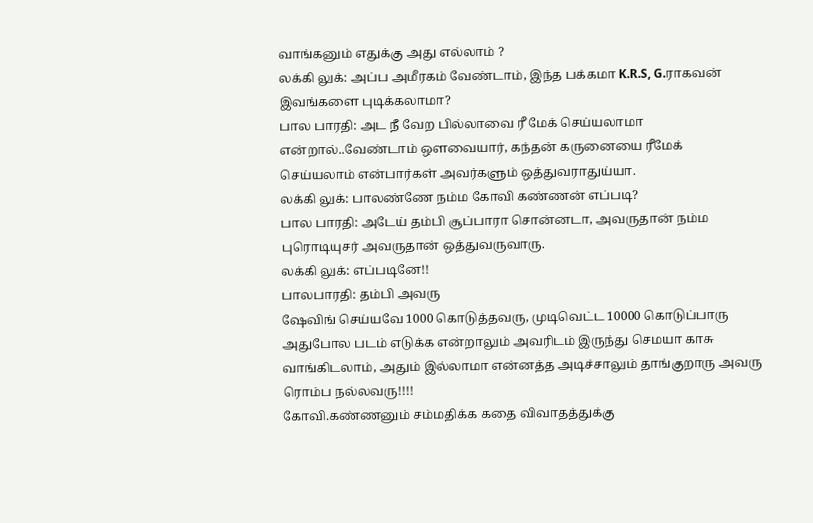வாங்கனும் எதுக்கு அது எல்லாம் ?
லக்கி லுக்: அப்ப அமீரகம் வேண்டாம், இந்த பக்கமா K.R.S, G.ராகவன் இவங்களை புடிக்கலாமா?
பால பாரதி: அட நீ வேற பில்லாவை ரீ மேக் செய்யலாமா என்றால்..வேண்டாம் ஒளவையார், கந்தன் கருனையை ரீமேக் செய்யலாம் என்பார்கள் அவர்களும் ஒத்துவராதுய்யா.
லக்கி லுக்: பாலண்ணே நம்ம கோவி கண்ணன் எப்படி?
பால பாரதி: அடேய் தம்பி சூப்பாரா சொன்னடா, அவருதான் நம்ம புரொடியுசர் அவருதான் ஒத்துவருவாரு.
லக்கி லுக்: எப்படினே!!
பாலபாரதி: தம்பி அவரு
ஷேவிங் செய்யவே 1000 கொடுத்தவரு, முடிவெட்ட 10000 கொடுப்பாரு அதுபோல படம் எடுக்க என்றாலும் அவரிடம் இருந்து செமயா காசு வாங்கிடலாம், அதும் இல்லாமா என்னத்த அடிச்சாலும் தாங்குறாரு அவரு ரொம்ப நல்லவரு!!!!
கோவி.கண்ணனும் சம்மதிக்க கதை விவாதத்துக்கு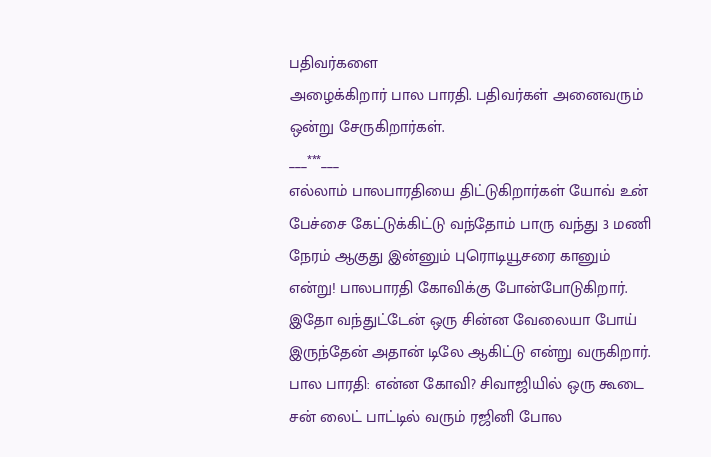பதிவர்களை
அழைக்கிறார் பால பாரதி. பதிவர்கள் அனைவரும் ஒன்று சேருகிறார்கள்.
___***___
எல்லாம் பாலபாரதியை திட்டுகிறார்கள் யோவ் உன் பேச்சை கேட்டுக்கிட்டு வந்தோம் பாரு வந்து 3 மணி நேரம் ஆகுது இன்னும் புரொடியூசரை கானும் என்று! பாலபாரதி கோவிக்கு போன்போடுகிறார். இதோ வந்துட்டேன் ஒரு சின்ன வேலையா போய் இருந்தேன் அதான் டிலே ஆகிட்டு என்று வருகிறார்.
பால பாரதி: என்ன கோவி? சிவாஜியில் ஒரு கூடை சன் லைட் பாட்டில் வரும் ரஜினி போல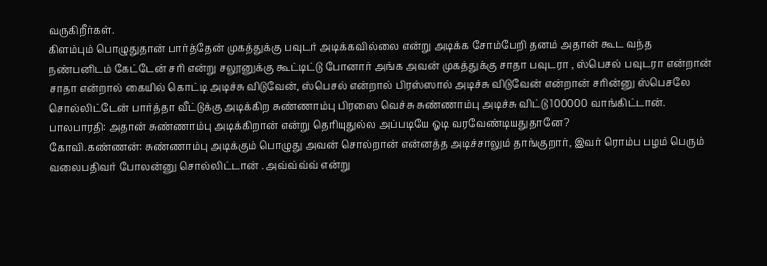வருகிறீர்கள்.
கிளம்பும் பொழுதுதான் பார்த்தேன் முகத்துக்கு பவுடர் அடிக்கவில்லை என்று அடிக்க சோம்பேறி தனம் அதான் கூட வந்த நண்பனிடம் கேட்டேன் சரி என்று சலூனுக்கு கூட்டிட்டு போனார் அங்க அவன் முகத்துக்கு சாதா பவுடரா , ஸ்பெசல் பவுடரா என்றான் சாதா என்றால் கையில் கொட்டி அடிச்சு விடுவேன், ஸ்பெசல் என்றால் பிரஸ்ஸால் அடிச்சு விடுவேன் என்றான் சரின்னு ஸ்பெசலே சொல்லிட்டேன் பார்த்தா வீட்டுக்கு அடிக்கிற சுண்ணாம்பு பிரஸை வெச்சு சுண்ணாம்பு அடிச்சு விட்டு 100000 வாங்கிட்டான்.
பாலபாரதி: அதான் சுண்ணாம்பு அடிக்கிறான் என்று தெரியுதுல்ல அப்படியே ஓடி வரவேண்டியதுதானே?
கோவி.கண்ணன்: சுண்ணாம்பு அடிக்கும் பொழுது அவன் சொல்றான் என்னத்த அடிச்சாலும் தாங்குறார், இவர் ரொம்ப பழம் பெரும் வலைபதிவர் போலன்னு சொல்லிட்டான் . அவ்வ்வ்வ் என்று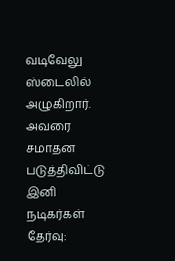வடிவேலு ஸ்டைலில் அழுகிறார்.
அவரை சமாதன படுத்திவிட்டு இனி நடிகர்கள் தேர்வு: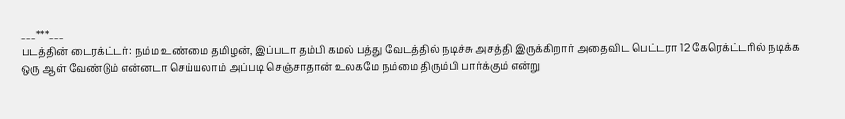___***___
படத்தின் டைரக்ட்டர்: நம்ம உண்மை தமிழன், இப்படா தம்பி கமல் பத்து வேடத்தில் நடிச்சு அசத்தி இருக்கிறார் அதைவிட பெட்டரா 12 கேரெக்ட்டரில் நடிக்க ஒரு ஆள் வேண்டும் என்னடா செய்யலாம் அப்படி செஞ்சாதான் உலகமே நம்மை திரும்பி பார்க்கும் என்று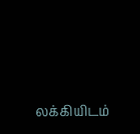லக்கியிடம்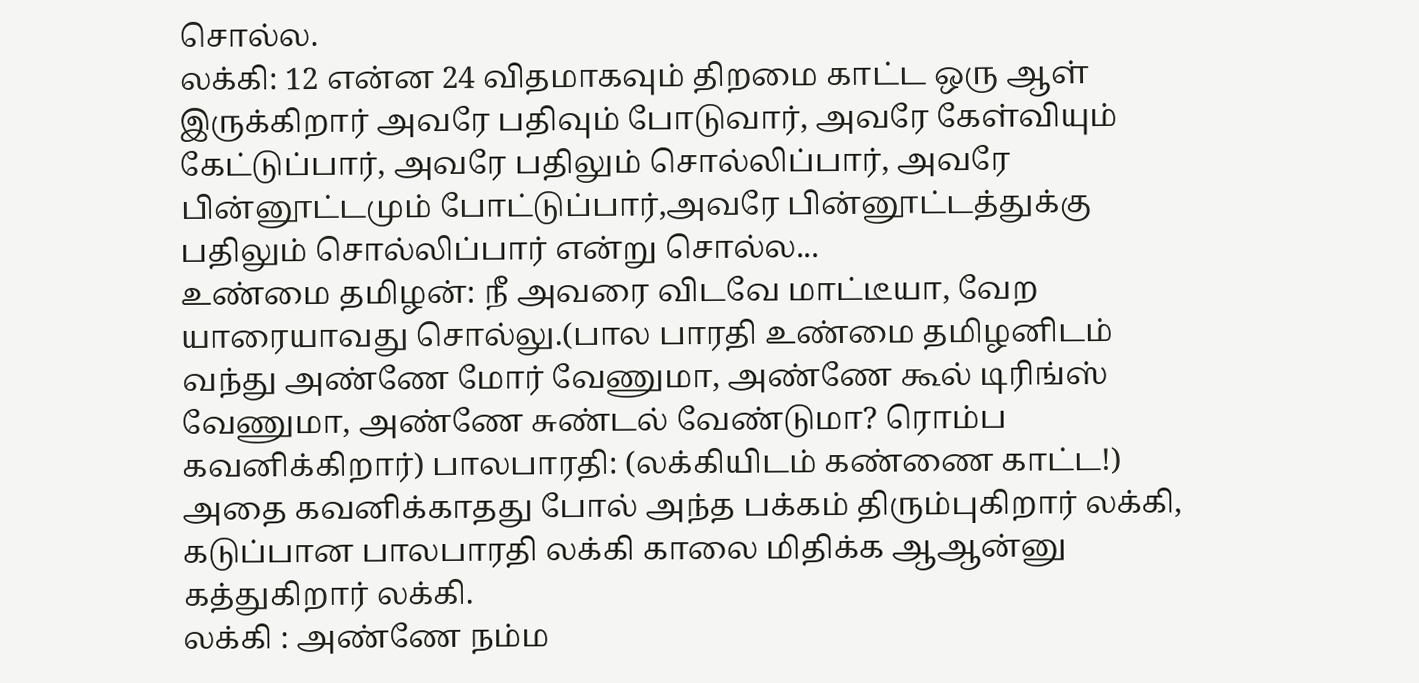சொல்ல.
லக்கி: 12 என்ன 24 விதமாகவும் திறமை காட்ட ஒரு ஆள் இருக்கிறார் அவரே பதிவும் போடுவார், அவரே கேள்வியும் கேட்டுப்பார், அவரே பதிலும் சொல்லிப்பார், அவரே பின்னூட்டமும் போட்டுப்பார்,அவரே பின்னூட்டத்துக்கு பதிலும் சொல்லிப்பார் என்று சொல்ல...
உண்மை தமிழன்: நீ அவரை விடவே மாட்டீயா, வேற யாரையாவது சொல்லு.(பால பாரதி உண்மை தமிழனிடம் வந்து அண்ணே மோர் வேணுமா, அண்ணே கூல் டிரிங்ஸ் வேணுமா, அண்ணே சுண்டல் வேண்டுமா? ரொம்ப கவனிக்கிறார்) பாலபாரதி: (லக்கியிடம் கண்ணை காட்ட!) அதை கவனிக்காதது போல் அந்த பக்கம் திரும்புகிறார் லக்கி, கடுப்பான பாலபாரதி லக்கி காலை மிதிக்க ஆஆன்னு கத்துகிறார் லக்கி.
லக்கி : அண்ணே நம்ம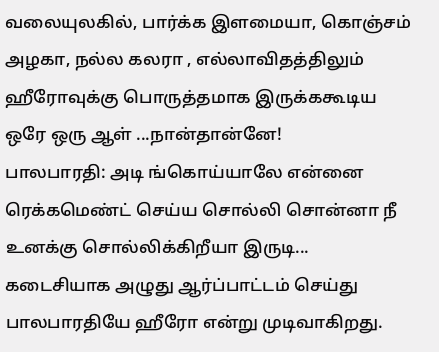வலையுலகில், பார்க்க இளமையா, கொஞ்சம் அழகா, நல்ல கலரா , எல்லாவிதத்திலும் ஹீரோவுக்கு பொருத்தமாக இருக்ககூடிய ஒரே ஒரு ஆள் ...நான்தான்னே!
பாலபாரதி: அடி ங்கொய்யாலே என்னை ரெக்கமெண்ட் செய்ய சொல்லி சொன்னா நீ உனக்கு சொல்லிக்கிறீயா இருடி...
கடைசியாக அழுது ஆர்ப்பாட்டம் செய்து பாலபாரதியே ஹீரோ என்று முடிவாகிறது.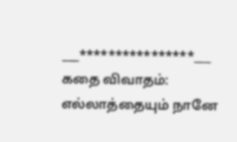___****************___
கதை விவாதம்:
எல்லாத்தையும் நானே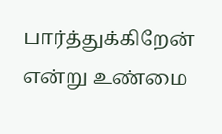பார்த்துக்கிறேன் என்று உண்மை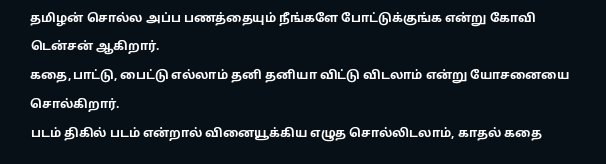தமிழன் சொல்ல அப்ப பணத்தையும் நீங்களே போட்டுக்குங்க என்று கோவி டென்சன் ஆகிறார்.
கதை,பாட்டு, பைட்டு எல்லாம் தனி தனியா விட்டு விடலாம் என்று யோசனையை சொல்கிறார்.
படம் திகில் படம் என்றால் வினையூக்கிய எழுத சொல்லிடலாம், காதல் கதை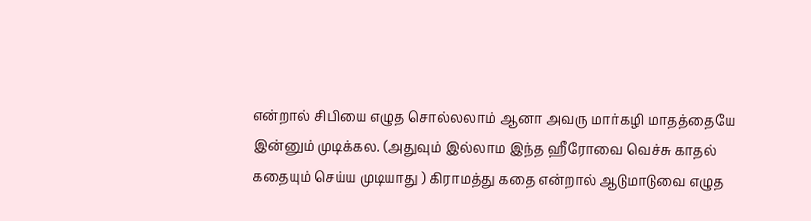என்றால் சிபியை எழுத சொல்லலாம் ஆனா அவரு மார்கழி மாதத்தையே இன்னும் முடிக்கல. (அதுவும் இல்லாம இந்த ஹீரோவை வெச்சு காதல் கதையும் செய்ய முடியாது ) கிராமத்து கதை என்றால் ஆடுமாடுவை எழுத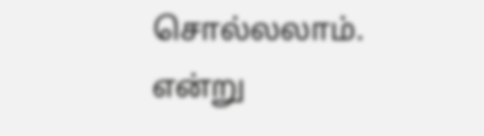சொல்லலாம். என்று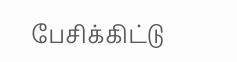பேசிக்கிட்டு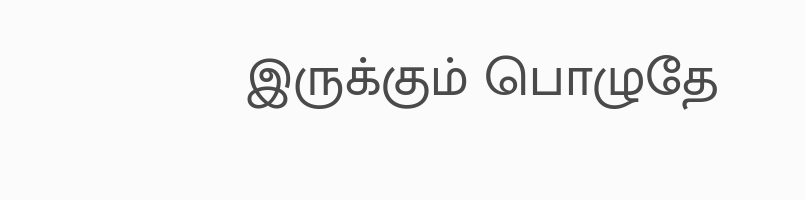இருக்கும் பொழுதே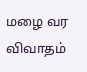மழை வர விவாதம்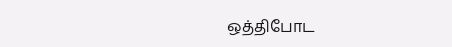ஒத்திபோட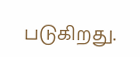படுகிறது.